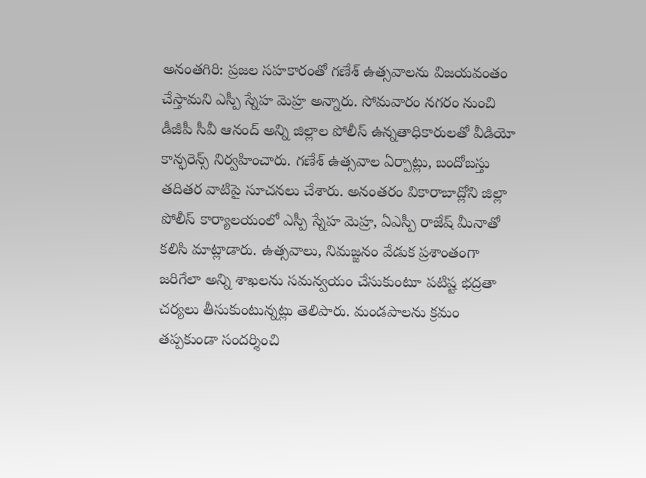అనంతగిరి: ప్రజల సహకారంతో గణేశ్ ఉత్సవాలను విజయవంతం చేస్తామని ఎస్పీ స్నేహ మెహ్ర అన్నారు. సోమవారం నగరం నుంచి డీజీపీ సీవీ ఆనంద్ అన్ని జిల్లాల పోలీస్ ఉన్నతాధికారులతో వీడియో కాన్ఫరెన్స్ నిర్వహించారు. గణేశ్ ఉత్సవాల ఏర్పాట్లు, బందోబస్తు తదితర వాటిపై సూచనలు చేశారు. అనంతరం వికారాబాద్లోని జిల్లా పోలీస్ కార్యాలయంలో ఎస్పీ స్నేహ మెహ్ర, ఏఎస్పీ రాజేష్ మీనాతో కలిసి మాట్లాడారు. ఉత్సవాలు, నిమజ్జనం వేడుక ప్రశాంతంగా జరిగేలా అన్ని శాఖలను సమన్వయం చేసుకుంటూ పటిష్ట భద్రతా చర్యలు తీసుకుంటున్నట్లు తెలిపారు. మండపాలను క్రమం తప్పకుండా సందర్శించి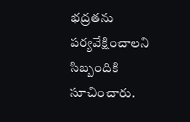భద్రతను పర్యవేక్షించాలని సిబ్బందికి సూచించారు.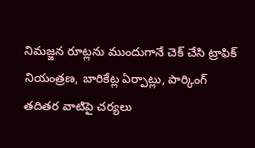నిమజ్జన రూట్లను ముందుగానే చెక్ చేసి ట్రాఫిక్ నియంత్రణ, బారికేట్ల ఏర్పాట్లు, పార్కింగ్ తదితర వాటిపై చర్యలు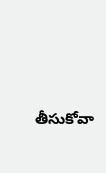తీసుకోవా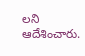లని ఆదేశించారు.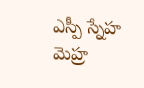ఎస్పీ స్నేహ మెహ్ర